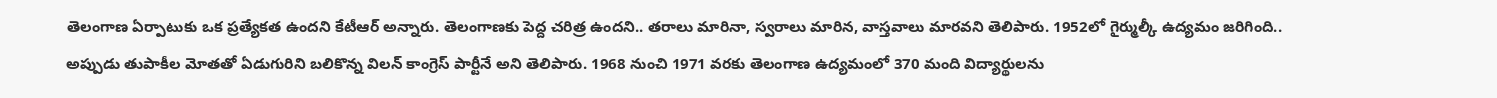తెలంగాణ ఏర్పాటుకు ఒక ప్రత్యేకత ఉందని కేటీఆర్ అన్నారు. తెలంగాణకు పెద్ద చరిత్ర ఉందని.. తరాలు మారినా, స్వరాలు మారిన, వాస్తవాలు మారవని తెలిపారు. 1952లో గైర్ముల్కీ ఉద్యమం జరిగింది.. అప్పుడు తుపాకీల మోతతో ఏడుగురిని బలికొన్న విలన్ కాంగ్రెస్ పార్టీనే అని తెలిపారు. 1968 నుంచి 1971 వరకు తెలంగాణ ఉద్యమంలో 370 మంది విద్యార్థులను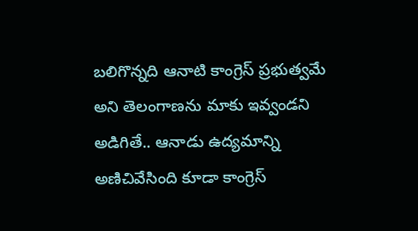బలిగొన్నది ఆనాటి కాంగ్రెస్ ప్రభుత్వమే అని తెలంగాణను మాకు ఇవ్వండని అడిగితే.. ఆనాడు ఉద్యమాన్ని అణిచివేసింది కూడా కాంగ్రెస్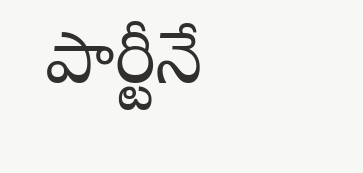పార్టీనే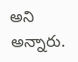అని అన్నారు.